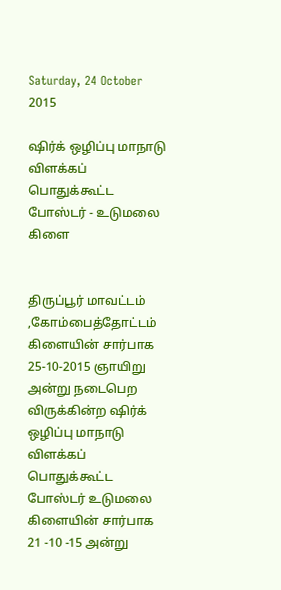Saturday, 24 October 2015

ஷிர்க் ஒழிப்பு மாநாடு விளக்கப் பொதுக்கூட்ட போஸ்டர் - உடுமலை கிளை


திருப்பூர் மாவட்டம் ,கோம்பைத்தோட்டம்  கிளையின் சார்பாக 25-10-2015 ஞாயிறு  அன்று நடைபெற விருக்கின்ற ஷிர்க் ஒழிப்பு மாநாடு விளக்கப் பொதுக்கூட்ட போஸ்டர் உடுமலை கிளையின் சார்பாக 21 -10 -15 அன்று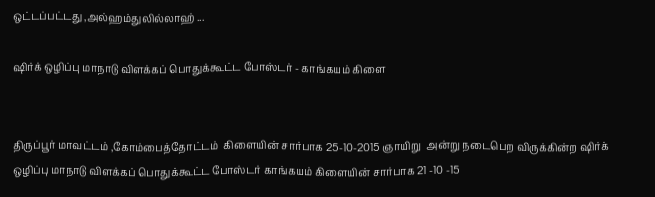ஒட்டப்பட்டது ,அல்ஹம்துலில்லாஹ் ...

ஷிர்க் ஒழிப்பு மாநாடு விளக்கப் பொதுக்கூட்ட போஸ்டர் - காங்கயம் கிளை


திருப்பூர் மாவட்டம் ,கோம்பைத்தோட்டம்  கிளையின் சார்பாக 25-10-2015 ஞாயிறு  அன்று நடைபெற விருக்கின்ற ஷிர்க் ஒழிப்பு மாநாடு விளக்கப் பொதுக்கூட்ட போஸ்டர் காங்கயம் கிளையின் சார்பாக 21 -10 -15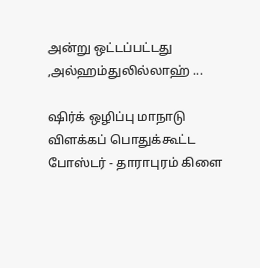அன்று ஒட்டப்பட்டது ,அல்ஹம்துலில்லாஹ் ...

ஷிர்க் ஒழிப்பு மாநாடு விளக்கப் பொதுக்கூட்ட போஸ்டர் - தாராபுரம் கிளை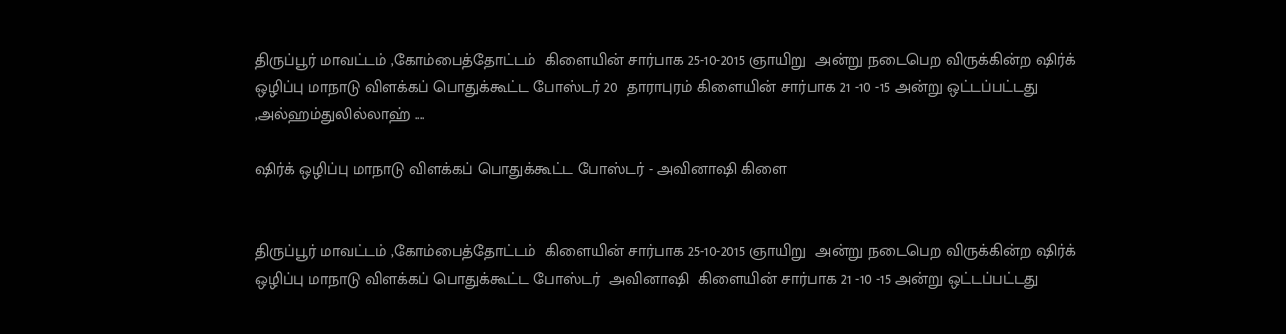திருப்பூர் மாவட்டம் ,கோம்பைத்தோட்டம்  கிளையின் சார்பாக 25-10-2015 ஞாயிறு  அன்று நடைபெற விருக்கின்ற ஷிர்க் ஒழிப்பு மாநாடு விளக்கப் பொதுக்கூட்ட போஸ்டர் 20  தாராபுரம் கிளையின் சார்பாக 21 -10 -15 அன்று ஒட்டப்பட்டது ,அல்ஹம்துலில்லாஹ் ....

ஷிர்க் ஒழிப்பு மாநாடு விளக்கப் பொதுக்கூட்ட போஸ்டர் - அவினாஷி கிளை


திருப்பூர் மாவட்டம் ,கோம்பைத்தோட்டம்  கிளையின் சார்பாக 25-10-2015 ஞாயிறு  அன்று நடைபெற விருக்கின்ற ஷிர்க் ஒழிப்பு மாநாடு விளக்கப் பொதுக்கூட்ட போஸ்டர்  அவினாஷி  கிளையின் சார்பாக 21 -10 -15 அன்று ஒட்டப்பட்டது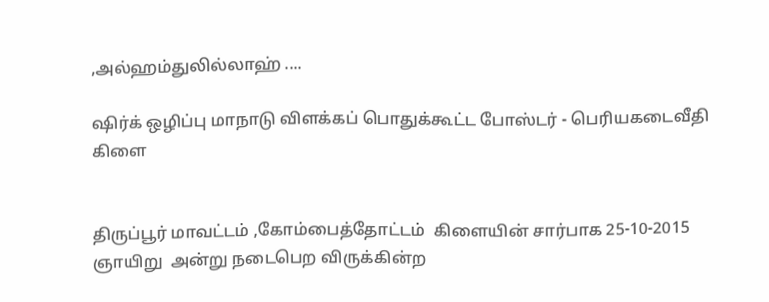,அல்ஹம்துலில்லாஹ் ....

ஷிர்க் ஒழிப்பு மாநாடு விளக்கப் பொதுக்கூட்ட போஸ்டர் - பெரியகடைவீதி கிளை


திருப்பூர் மாவட்டம் ,கோம்பைத்தோட்டம்  கிளையின் சார்பாக 25-10-2015 ஞாயிறு  அன்று நடைபெற விருக்கின்ற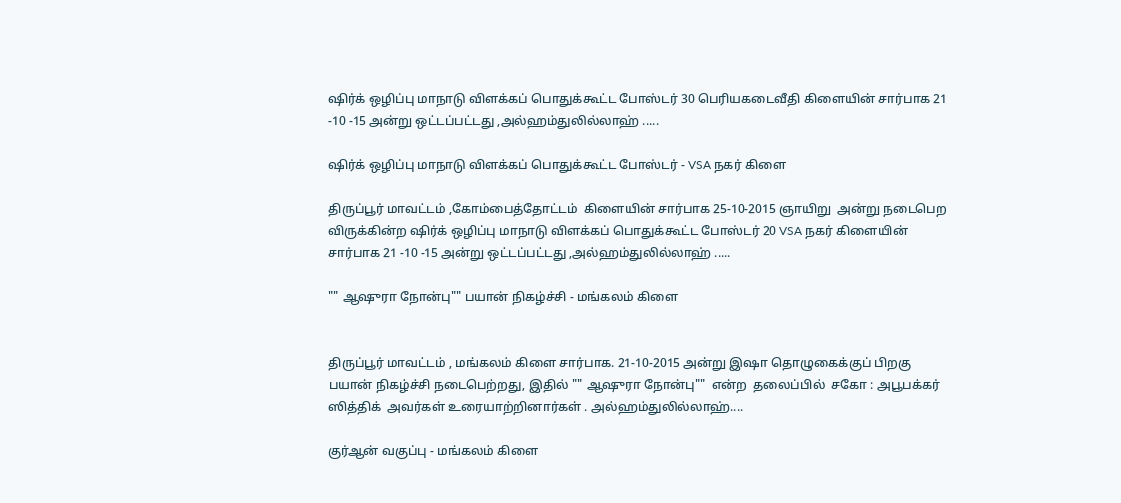ஷிர்க் ஒழிப்பு மாநாடு விளக்கப் பொதுக்கூட்ட போஸ்டர் 30 பெரியகடைவீதி கிளையின் சார்பாக 21 -10 -15 அன்று ஒட்டப்பட்டது ,அல்ஹம்துலில்லாஹ் .....

ஷிர்க் ஒழிப்பு மாநாடு விளக்கப் பொதுக்கூட்ட போஸ்டர் - VSA நகர் கிளை

திருப்பூர் மாவட்டம் ,கோம்பைத்தோட்டம்  கிளையின் சார்பாக 25-10-2015 ஞாயிறு  அன்று நடைபெற விருக்கின்ற ஷிர்க் ஒழிப்பு மாநாடு விளக்கப் பொதுக்கூட்ட போஸ்டர் 20 VSA நகர் கிளையின் சார்பாக 21 -10 -15 அன்று ஒட்டப்பட்டது ,அல்ஹம்துலில்லாஹ் .....

"" ஆஷுரா நோன்பு"" பயான் நிகழ்ச்சி - மங்கலம் கிளை


திருப்பூர் மாவட்டம் , மங்கலம் கிளை சார்பாக. 21-10-2015 அன்று இஷா தொழுகைக்குப் பிறகு பயான் நிகழ்ச்சி நடைபெற்றது, இதில் "" ஆஷுரா நோன்பு""  என்ற  தலைப்பில்  சகோ : அபூபக்கர் ஸித்திக்  அவர்கள் உரையாற்றினார்கள் . அல்ஹம்துலில்லாஹ்....

குர்ஆன் வகுப்பு - மங்கலம் கிளை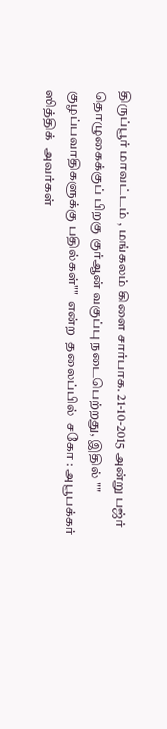திருப்பூர் மாவட்டம் , மங்கலம் கிளை சார்பாக. 21-10-2015 அன்று பஜ்ர்  தொழுகைக்குப் பிறகு குர்ஆன் வகுப்பு நடைபெற்றது, இதில் "" குழப்பவாதிகளுக்கு பதில்கள்""  என்ற  தலைப்பில்  சகோ : அபூபக்கர் ஸித்திக்  அவர்கள்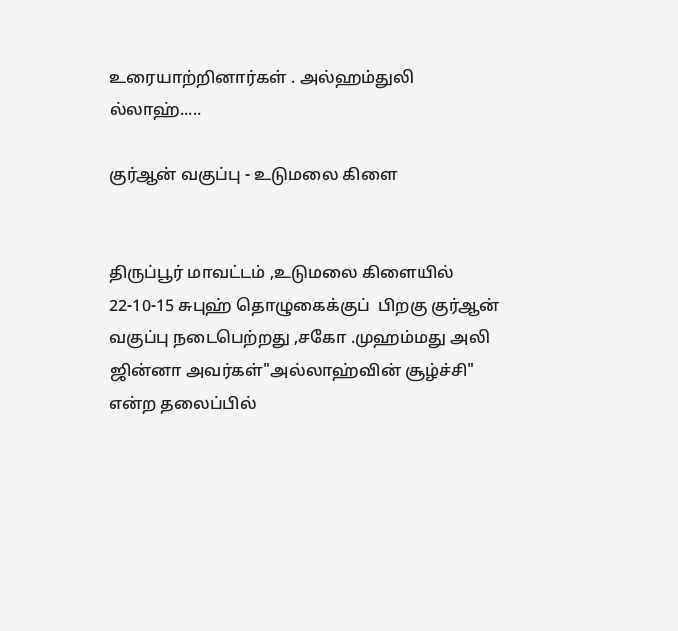உரையாற்றினார்கள் . அல்ஹம்துலி ல்லாஹ்.....

குர்ஆன் வகுப்பு - உடுமலை கிளை


திருப்பூர் மாவட்டம் ,உடுமலை கிளையில்  22-10-15 சுபுஹ் தொழுகைக்குப்  பிறகு குர்ஆன் வகுப்பு நடைபெற்றது ,சகோ .முஹம்மது அலி ஜின்னா அவர்கள்"அல்லாஹ்வின் சூழ்ச்சி" என்ற தலைப்பில்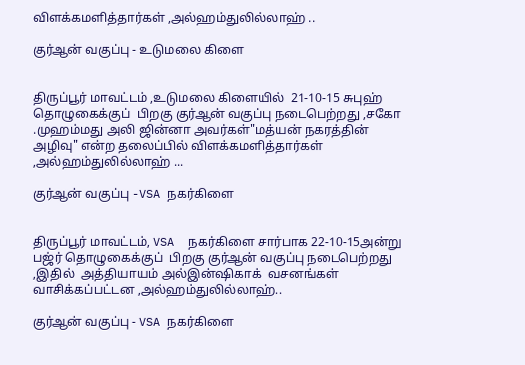விளக்கமளித்தார்கள் ,அல்ஹம்துலில்லாஹ் ..

குர்ஆன் வகுப்பு - உடுமலை கிளை


திருப்பூர் மாவட்டம் ,உடுமலை கிளையில்  21-10-15 சுபுஹ் தொழுகைக்குப்  பிறகு குர்ஆன் வகுப்பு நடைபெற்றது ,சகோ .முஹம்மது அலி ஜின்னா அவர்கள்"மத்யன் நகரத்தின் அழிவு" என்ற தலைப்பில் விளக்கமளித்தார்கள் ,அல்ஹம்துலில்லாஹ் ...

குர்ஆன் வகுப்பு -VSA நகர்கிளை


திருப்பூர் மாவட்டம், VSA  நகர்கிளை சார்பாக 22-10-15அன்று  பஜ்ர் தொழுகைக்குப்  பிறகு குர்ஆன் வகுப்பு நடைபெற்றது ,இதில்  அத்தியாயம் அல்இன்ஷிகாக்  வசனங்கள் வாசிக்கப்பட்டன ,அல்ஹம்துலில்லாஹ்..

குர்ஆன் வகுப்பு - VSA நகர்கிளை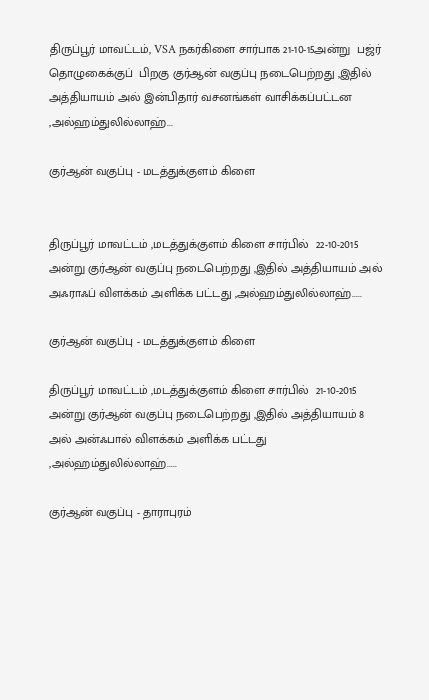திருப்பூர் மாவட்டம், VSA நகர்கிளை சார்பாக 21-10-15அன்று  பஜ்ர் தொழுகைக்குப்  பிறகு குர்ஆன் வகுப்பு நடைபெற்றது ,இதில்  அத்தியாயம் அல் இன்பிதார் வசனங்கள் வாசிக்கப்பட்டன ,அல்ஹம்துலில்லாஹ்...

குர்ஆன் வகுப்பு - மடத்துக்குளம் கிளை


திருப்பூர் மாவட்டம் ,மடத்துக்குளம் கிளை சார்பில்  22-10-2015 அன்று குர்ஆன் வகுப்பு நடைபெற்றது ,இதில் அத்தியாயம் அல் அஃராஃப் விளக்கம் அளிக்க பட்டது ,அல்ஹம்துலில்லாஹ்.....

குர்ஆன் வகுப்பு - மடத்துக்குளம் கிளை

திருப்பூர் மாவட்டம் ,மடத்துக்குளம் கிளை சார்பில்  21-10-2015 அன்று குர்ஆன் வகுப்பு நடைபெற்றது ,இதில் அத்தியாயம் 8 அல் அன்ஃபால் விளக்கம் அளிக்க பட்டது ,அல்ஹம்துலில்லாஹ்.....

குர்ஆன் வகுப்பு - தாராபுரம்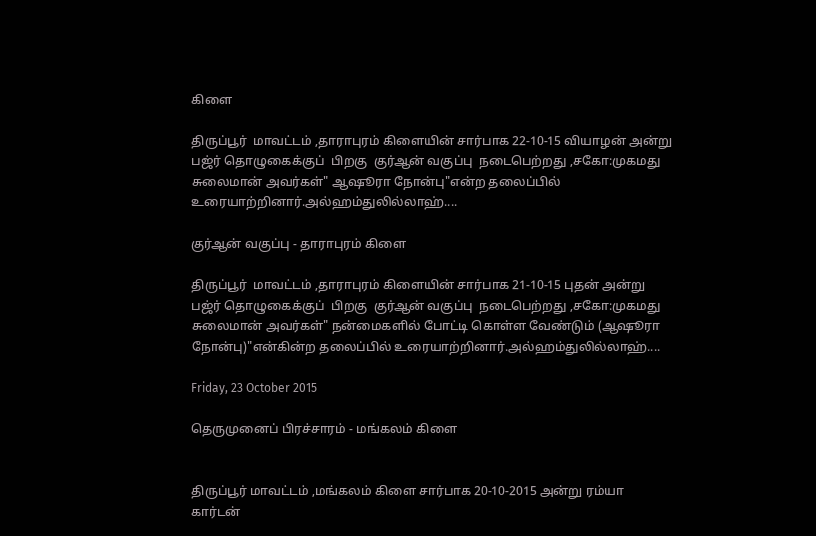கிளை

திருப்பூர்  மாவட்டம் ,தாராபுரம் கிளையின் சார்பாக 22-10-15 வியாழன் அன்று பஜ்ர் தொழுகைக்குப்  பிறகு  குர்ஆன் வகுப்பு  நடைபெற்றது ,சகோ:முகமது சுலைமான் அவர்கள்" ஆஷூரா நோன்பு"என்ற தலைப்பில் உரையாற்றினார்.அல்ஹம்துலில்லாஹ்....

குர்ஆன் வகுப்பு - தாராபுரம் கிளை

திருப்பூர்  மாவட்டம் ,தாராபுரம் கிளையின் சார்பாக 21-10-15 புதன் அன்று பஜ்ர் தொழுகைக்குப்  பிறகு  குர்ஆன் வகுப்பு  நடைபெற்றது ,சகோ:முகமது சுலைமான் அவர்கள்" நன்மைகளில் போட்டி கொள்ள வேண்டும் (ஆஷூரா நோன்பு)"என்கின்ற தலைப்பில் உரையாற்றினார்.அல்ஹம்துலில்லாஹ்....

Friday, 23 October 2015

தெருமுனைப் பிரச்சாரம் - மங்கலம் கிளை


திருப்பூர் மாவட்டம் ,மங்கலம் கிளை சார்பாக 20-10-2015 அன்று ரம்யா கார்டன்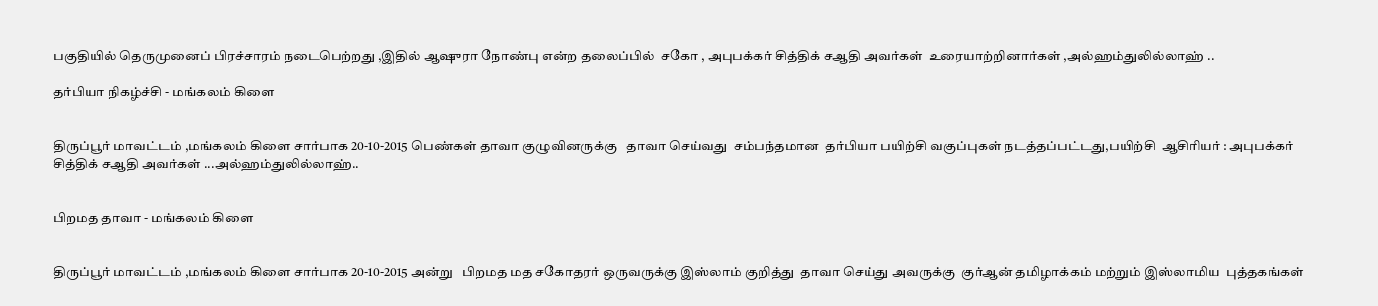பகுதியில் தெருமுனைப் பிரச்சாரம் நடைபெற்றது ,இதில் ஆஷுரா நோண்பு என்ற தலைப்பில்  சகோ , அபுபக்கர் சித்திக் சஆதி அவர்கள்  உரையாற்றினார்கள் ,அல்ஹம்துலில்லாஹ் ..

தர்பியா நிகழ்ச்சி - மங்கலம் கிளை


திருப்பூர் மாவட்டம் ,மங்கலம் கிளை சார்பாக 20-10-2015 பெண்கள் தாவா குழுவினருக்கு   தாவா செய்வது  சம்பந்தமான  தர்பியா பயிற்சி வகுப்புகள் நடத்தப்பட்டது,பயிற்சி  ஆசிரியர் : அபுபக்கர் சித்திக் சஆதி அவர்கள் ...அல்ஹம்துலில்லாஹ்..


பிறமத தாவா - மங்கலம் கிளை


திருப்பூர் மாவட்டம் ,மங்கலம் கிளை சார்பாக 20-10-2015 அன்று   பிறமத மத சகோதரர் ஒருவருக்கு இஸ்லாம் குறித்து  தாவா செய்து அவருக்கு  குர்ஆன் தமிழாக்கம் மற்றும் இஸ்லாமிய  புத்தகங்கள்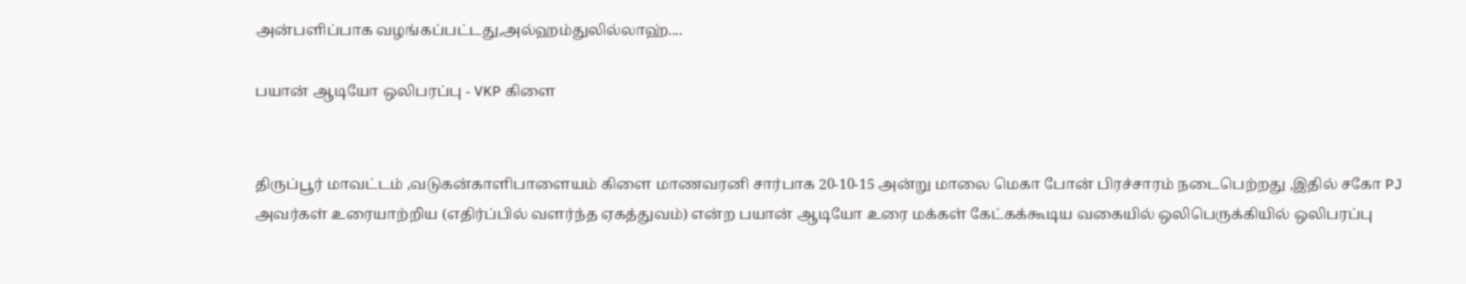அன்பளிப்பாக வழங்கப்பட்டது,அல்ஹம்துலில்லாஹ்....

பயான் ஆடியோ ஒலிபரப்பு - VKP கிளை


திருப்பூர் மாவட்டம் ,வடுகன்காளிபாளையம் கிளை மாணவரனி சார்பாக 20-10-15 அன்று மாலை மெகா போன் பிரச்சாரம் நடைபெற்றது ,இதில் சகோ PJ அவர்கள் உரையாற்றிய (எதிர்ப்பில் வளர்ந்த ஏகத்துவம்) என்ற பயான் ஆடியோ உரை மக்கள் கேட்கக்கூடிய வகையில் ஒலிபெருக்கியில் ஒலிபரப்பு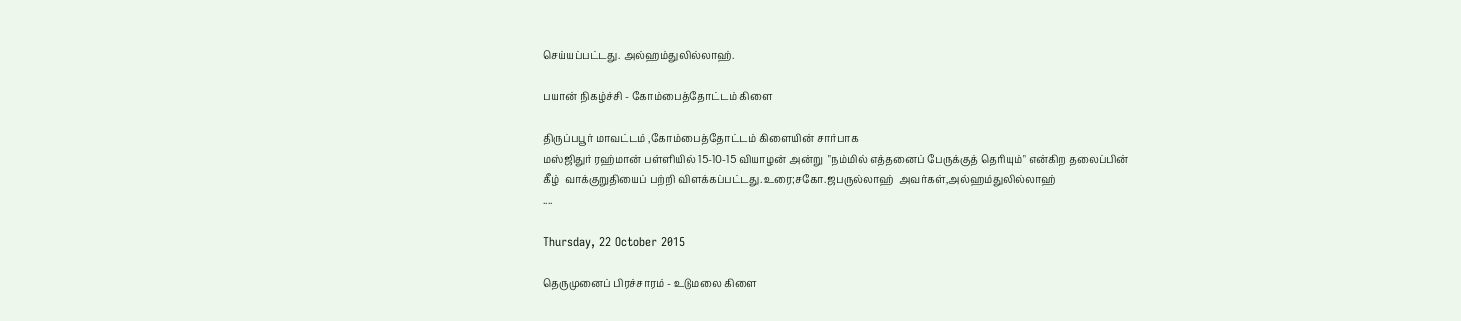செய்யப்பட்டது. அல்ஹம்துலில்லாஹ்.

பயான் நிகழ்ச்சி - கோம்பைத்தோட்டம் கிளை

திருப்பபூர் மாவட்டம் ,கோம்பைத்தோட்டம் கிளையின் சார்பாக
மஸ்ஜிதுர் ரஹ்மான் பள்ளியில் 15-10-15 வியாழன் அன்று  "நம்மில் எத்தனைப் பேருக்குத் தெரியும்" என்கிற தலைப்பின்  கீழ்  வாக்குறுதியைப் பற்றி விளக்கப்பட்டது.உரை;சகோ.ஜபருல்லாஹ்  அவர்கள்,அல்ஹம்துலில்லாஹ்
....

Thursday, 22 October 2015

தெருமுனைப் பிரச்சாரம் - உடுமலை கிளை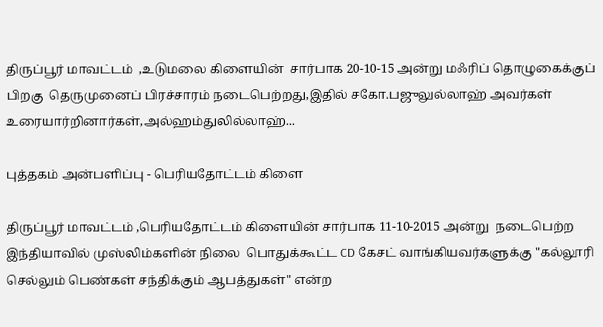திருப்பூர் மாவட்டம்  ,உடுமலை கிளையின்  சார்பாக 20-10-15 அன்று மஃரிப் தொழுகைக்குப் பிறகு  தெருமுனைப் பிரச்சாரம் நடைபெற்றது,இதில் சகோ.பஜுலுல்லாஹ் அவர்கள் உரையார்றினார்கள்,அல்ஹம்துலில்லாஹ்...

புத்தகம் அன்பளிப்பு - பெரியதோட்டம் கிளை

திருப்பூர் மாவட்டம் ,பெரியதோட்டம் கிளையின் சார்பாக 11-10-2015 அன்று  நடைபெற்ற இந்தியாவில் முஸ்லிம்களின் நிலை  பொதுக்கூட்ட CD கேசட் வாங்கியவர்களுக்கு "கல்லூரி  செல்லும் பெண்கள் சந்திக்கும் ஆபத்துகள்" என்ற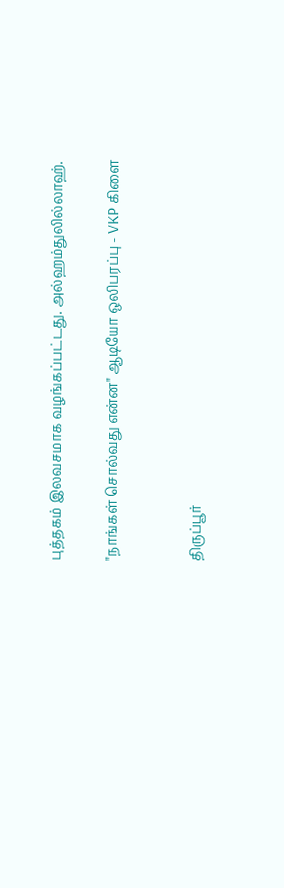புத்தகம் இலவசமாக வழங்கப்பட்டது. அல்ஹம்துலில்லாஹ்.

"நாங்கள் சொல்வது என்ன" ஆடியோ ஒலிபரப்பு - VKP கிளை


திருப்பூர்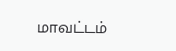மாவட்டம்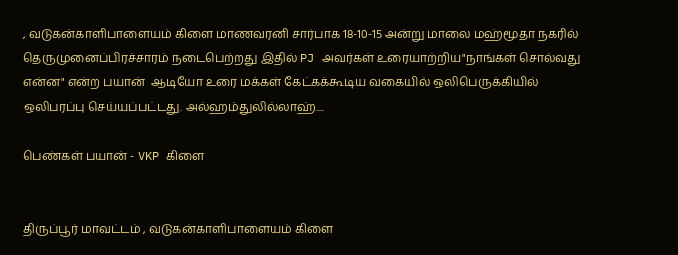, வடுகன்காளிபாளையம் கிளை மாணவரனி சார்பாக 18-10-15 அன்று மாலை மஹ்மூதா நகரில் தெருமுனைப்பிரச்சாரம் நடைபெற்றது இதில் PJ அவர்கள் உரையாற்றிய"நாங்கள் சொல்வது என்ன" என்ற பயான்  ஆடியோ உரை மக்கள் கேட்கக்கூடிய வகையில் ஒலிபெருக்கியில் ஒலிபரப்பு செய்யப்பட்டது. அல்ஹம்துலில்லாஹ்....

பெண்கள் பயான் - VKP கிளை


திருப்பூர் மாவட்டம் , வடுகன்காளிபாளையம் கிளை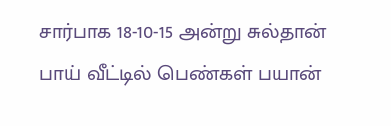சார்பாக 18-10-15 அன்று சுல்தான் பாய் வீட்டில் பெண்கள் பயான்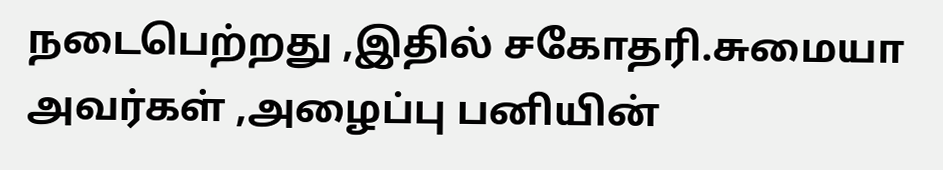நடைபெற்றது ,இதில் சகோதரி.சுமையா அவர்கள் ,அழைப்பு பனியின்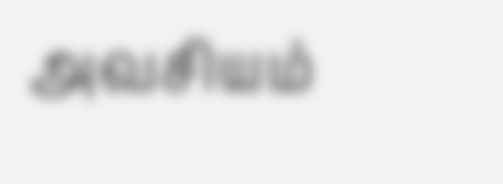அவசியம்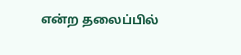என்ற தலைப்பில்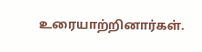உரையாற்றினார்கள்.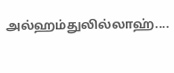அல்ஹம்துலில்லாஹ்....